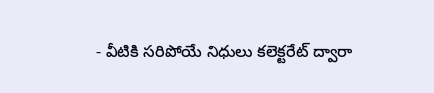- వీటికి సరిపోయే నిధులు కలెక్టరేట్ ద్వారా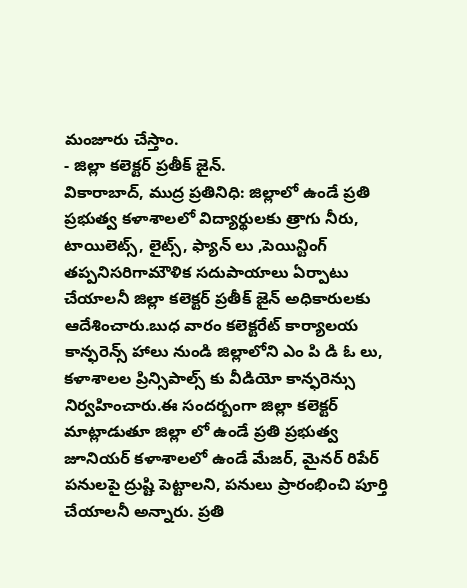మంజూరు చేస్తాం.
- జిల్లా కలెక్టర్ ప్రతీక్ జైన్.
వికారాబాద్, ముద్ర ప్రతినిధి: జిల్లాలో ఉండే ప్రతి ప్రభుత్వ కళాశాలలో విద్యార్థులకు త్రాగు నీరు, టాయిలెట్స్, లైట్స్, ఫ్యాన్ లు ,పెయిన్టింగ్ తప్పనిసరిగామౌళిక సదుపాయాలు ఏర్పాటు చేయాలనీ జిల్లా కలెక్టర్ ప్రతీక్ జైన్ అధికారులకు ఆదేశించారు.బుధ వారం కలెక్టరేట్ కార్యాలయ కాన్ఫరెన్స్ హాలు నుండి జిల్లాలోని ఎం పి డి ఓ లు, కళాశాలల ప్రిన్సిపాల్స్ కు వీడియో కాన్ఫరెన్సు నిర్వహించారు.ఈ సందర్బంగా జిల్లా కలెక్టర్ మాట్లాడుతూ జిల్లా లో ఉండే ప్రతి ప్రభుత్వ జూనియర్ కళాశాలలో ఉండే మేజర్, మైనర్ రిపేర్ పనులపై ద్రుష్టి పెట్టాలని, పనులు ప్రారంభించి పూర్తి చేయాలనీ అన్నారు. ప్రతి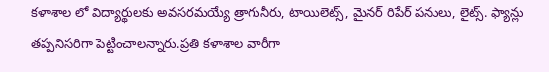కళాశాల లో విద్యార్థులకు అవసరమయ్యే త్రాగునీరు, టాయిలెట్స్, మైనర్ రిపేర్ పనులు, లైట్స్. ఫ్యాన్లు తప్పనిసరిగా పెట్టించాలన్నారు.ప్రతి కళాశాల వారీగా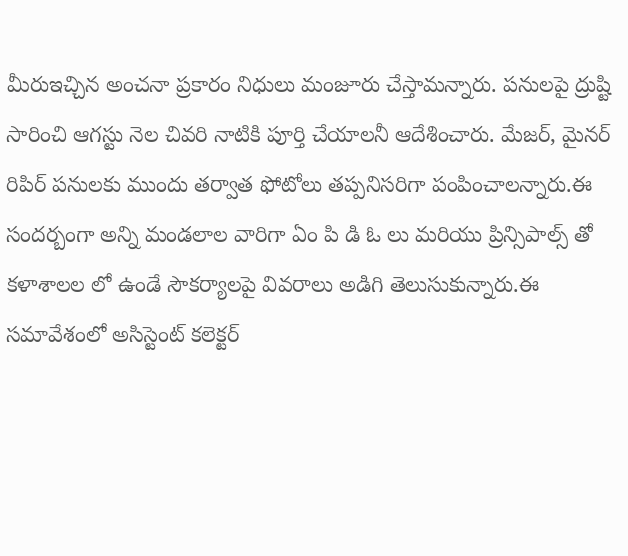మీరుఇచ్చిన అంచనా ప్రకారం నిధులు మంజూరు చేస్తామన్నారు. పనులపై ద్రుష్టి సారించి ఆగస్టు నెల చివరి నాటికి పూర్తి చేయాలనీ ఆదేశించారు. మేజర్, మైనర్ రిపిర్ పనులకు ముందు తర్వాత ఫోటోలు తప్పనిసరిగా పంపించాలన్నారు.ఈ సందర్బంగా అన్ని మండలాల వారిగా ఏం పి డి ఓ లు మరియు ప్రిన్సిపాల్స్ తో కళాశాలల లో ఉండే సౌకర్యాలపై వివరాలు అడిగి తెలుసుకున్నారు.ఈ సమావేశంలో అసిస్టెంట్ కలెక్టర్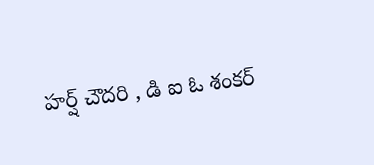హర్ష్ చౌదరి , డి ఐ ఓ శంకర్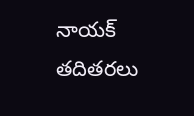నాయక్ తదితరలు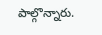పాల్గొన్నారు.